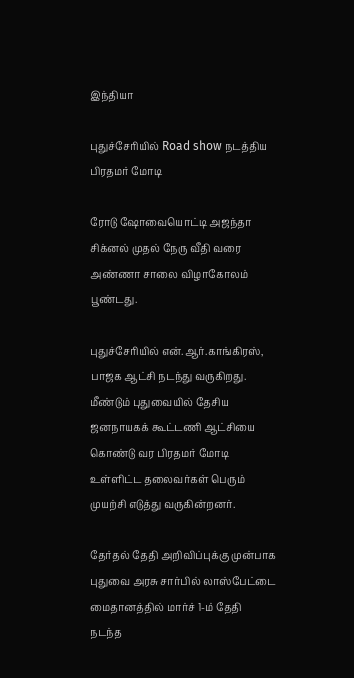இந்தியா

புதுச்சேரியில் Road show நடத்திய பிரதமர் மோடி

ரோடு ஷோவையொட்டி அஜந்தா சிக்னல் முதல் நேரு வீதி வரை அண்ணா சாலை விழாகோலம் பூண்டது.

புதுச்சேரியில் என்.ஆர்.காங்கிரஸ், பாஜக ஆட்சி நடந்து வருகிறது. மீண்டும் புதுவையில் தேசிய ஜனநாயகக் கூட்டணி ஆட்சியை கொண்டு வர பிரதமர் மோடி உள்ளிட்ட தலைவர்கள் பெரும் முயற்சி எடுத்து வருகின்றனர்.

தேர்தல் தேதி அறிவிப்புக்கு முன்பாக புதுவை அரசு சார்பில் லாஸ்பேட்டை மைதானத்தில் மார்ச் 1-ம் தேதி நடந்த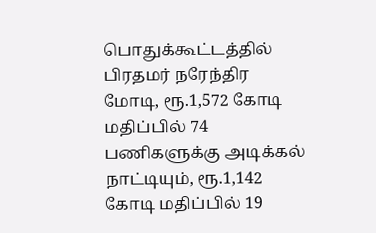பொதுக்கூட்டத்தில் பிரதமர் நரேந்திர மோடி, ரூ.1,572 கோடி மதிப்பில் 74 பணிகளுக்கு அடிக்கல் நாட்டியும், ரூ.1,142 கோடி மதிப்பில் 19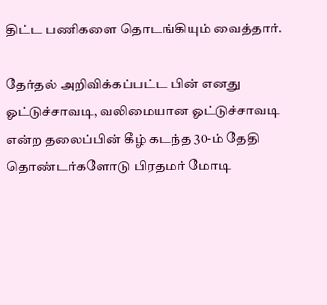திட்ட பணிகளை தொடங்கியும் வைத்தார்.

தேர்தல் அறிவிக்கப்பட்ட பின் எனது ஓட்டுச்சாவடி, வலிமையான ஓட்டுச்சாவடி என்ற தலைப்பின் கீழ் கடந்த 30-ம் தேதி தொண்டர்களோடு பிரதமர் மோடி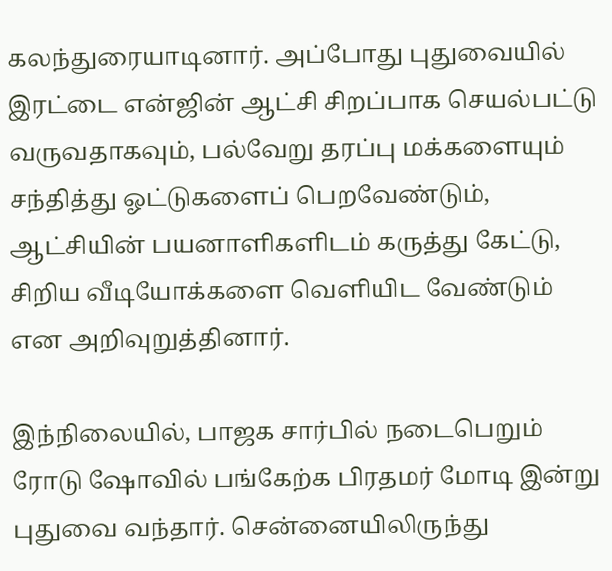கலந்துரையாடினார். அப்போது புதுவையில் இரட்டை என்ஜின் ஆட்சி சிறப்பாக செயல்பட்டு வருவதாகவும், பல்வேறு தரப்பு மக்களையும் சந்தித்து ஓட்டுகளைப் பெறவேண்டும், ஆட்சியின் பயனாளிகளிடம் கருத்து கேட்டு, சிறிய வீடியோக்களை வெளியிட வேண்டும் என அறிவுறுத்தினார்.

இந்நிலையில், பாஜக சார்பில் நடைபெறும் ரோடு ஷோவில் பங்கேற்க பிரதமர் மோடி இன்று புதுவை வந்தார். சென்னையிலிருந்து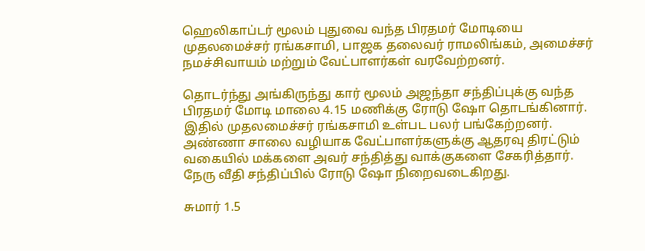ஹெலிகாப்டர் மூலம் புதுவை வந்த பிரதமர் மோடியை முதலமைச்சர் ரங்கசாமி, பாஜக தலைவர் ராமலிங்கம், அமைச்சர் நமச்சிவாயம் மற்றும் வேட்பாளர்கள் வரவேற்றனர்.

தொடர்ந்து அங்கிருந்து கார் மூலம் அஜந்தா சந்திப்புக்கு வந்த பிரதமர் மோடி மாலை 4.15 மணிக்கு ரோடு ஷோ தொடங்கினார். இதில் முதலமைச்சர் ரங்கசாமி உள்பட பலர் பங்கேற்றனர். அண்ணா சாலை வழியாக வேட்பாளர்களுக்கு ஆதரவு திரட்டும் வகையில் மக்களை அவர் சந்தித்து வாக்குகளை சேகரித்தார். நேரு வீதி சந்திப்பில் ரோடு ஷோ நிறைவடைகிறது.

சுமார் 1.5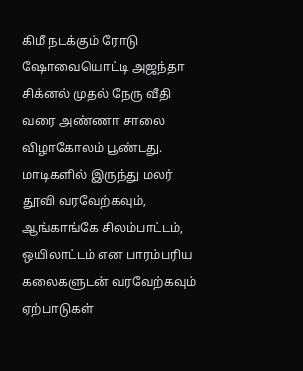கிமீ நடக்கும் ரோடு ஷோவையொட்டி அஜந்தா சிக்னல் முதல் நேரு வீதி வரை அண்ணா சாலை விழாகோலம் பூண்டது. மாடிகளில் இருந்து மலர் தூவி வரவேற்கவும், ஆங்காங்கே சிலம்பாட்டம், ஒயிலாட்டம் என பாரம்பரிய கலைகளுடன் வரவேற்கவும் ஏற்பாடுகள்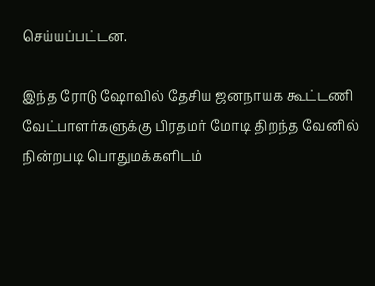செய்யப்பட்டன.

இந்த ரோடு ஷோவில் தேசிய ஜனநாயக கூட்டணி வேட்பாளர்களுக்கு பிரதமர் மோடி திறந்த வேனில் நின்றபடி பொதுமக்களிடம்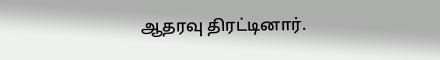ஆதரவு திரட்டினார்.